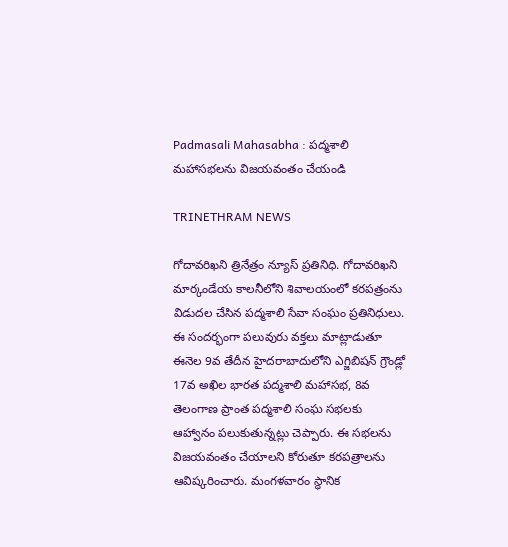Padmasali Mahasabha : పద్మశాలి మహాసభలను విజయవంతం చేయండి

TRINETHRAM NEWS

గోదావరిఖని త్రినేత్రం న్యూస్ ప్రతినిధి. గోదావరిఖని మార్కండేయ కాలనీలోని శివాలయంలో కరపత్రంను విడుదల చేసిన పద్మశాలి సేవా సంఘం ప్రతినిధులు.
ఈ సందర్భంగా పలువురు వక్తలు మాట్లాడుతూ ఈనెల 9వ తేదీన హైదరాబాదులోని ఎగ్జిబిషన్ గ్రౌండ్లో 17వ అఖిల భారత పద్మశాలి మహాసభ, 8వ తెలంగాణ ప్రాంత పద్మశాలి సంఘ సభలకు ఆహ్వానం పలుకుతున్నట్లు చెప్పారు. ఈ సభలను విజయవంతం చేయాలని కోరుతూ కరపత్రాలను ఆవిష్కరించారు. మంగళవారం స్థానిక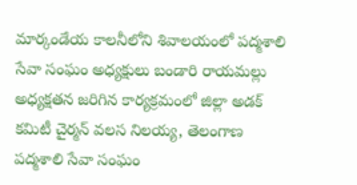మార్కండేయ కాలనీలోని శివాలయంలో పద్మశాలి సేవా సంఘం అధ్యక్షులు బండారి రాయమల్లు అధ్యక్షతన జరిగిన కార్యక్రమంలో జిల్లా అడక్ కమిటీ చైర్మన్ వలస నిలయ్య, తెలంగాణ పద్మశాలి సేవా సంఘం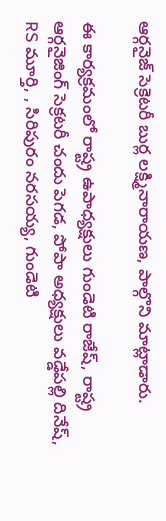ఆర్గనైజ్ సెక్రెటరీ బుర్ల లక్ష్మినారాయణ, పాల్గొని మాట్లాడారు.

ఈ కార్యక్రమంలో రాష్ట్ర ఉపాధ్యక్షులు గుండెటి రాజేష్, రాష్ట్ర ఆర్గనైజింగ్ సెక్రటరీ చందు పెగడ, పోపా అధ్యక్షులు వడ్డేపల్లి దినేష్, RS మూర్తి, , సిరిపురం నరసయ్య, గుండెటి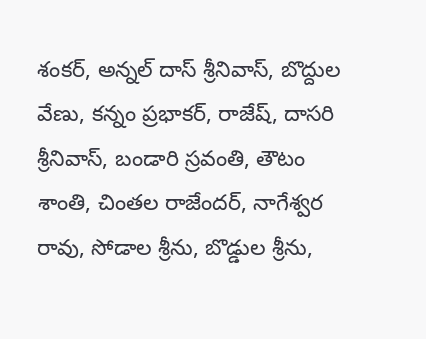శంకర్, అన్నల్ దాస్ శ్రీనివాస్, బొద్దుల వేణు, కన్నం ప్రభాకర్, రాజేష్, దాసరి శ్రీనివాస్, బండారి స్రవంతి, తౌటం శాంతి, చింతల రాజేందర్, నాగేశ్వర రావు, సోడాల శ్రీను, బొడ్డుల శ్రీను,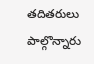తదితరులు పాల్గొన్నారు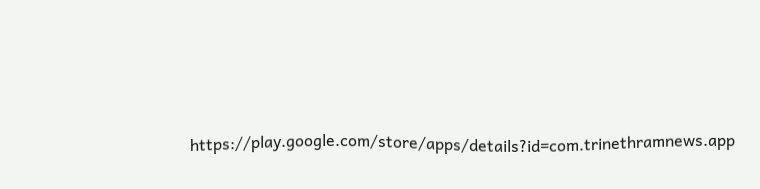https://play.google.com/store/apps/details?id=com.trinethramnews.app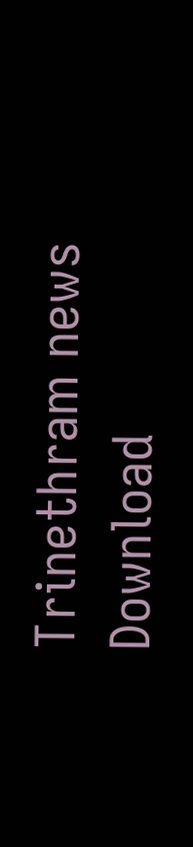Trinethram news
Download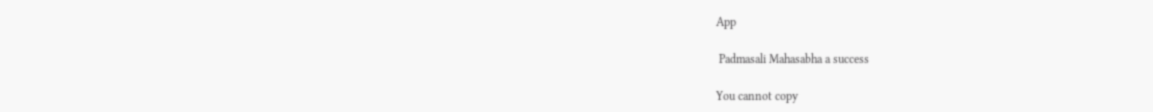App

 Padmasali Mahasabha a success

You cannot copy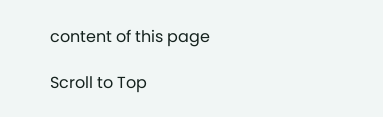content of this page

Scroll to Top